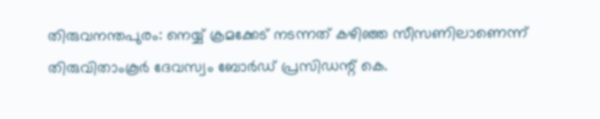തിരുവനന്തപുരം: നെയ്യ് ക്രമക്കേട് നടന്നത് കഴിഞ്ഞ സീസണിലാണെന്ന് തിരുവിതാംകൂർ ദേവസ്വം ബോർഡ് പ്രസിഡന്റ് കെ.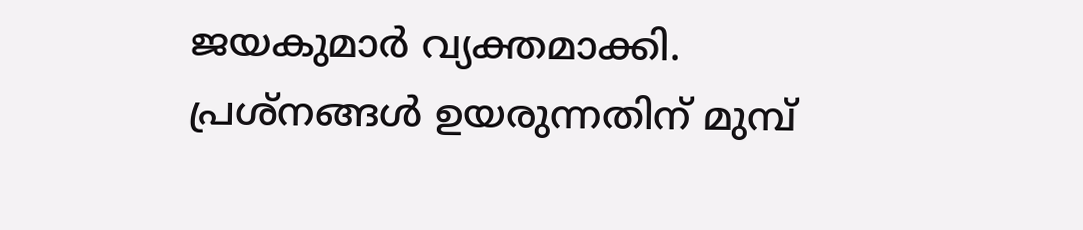ജയകുമാർ വ്യക്തമാക്കി. പ്രശ്നങ്ങൾ ഉയരുന്നതിന് മുമ്പ്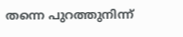തന്നെ പുറത്തുനിന്ന്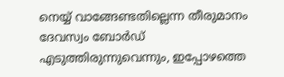നെയ്യ് വാങ്ങേണ്ടതില്ലെന്ന തീരുമാനം ദേവസ്വം ബോർഡ് എടുത്തിരുന്നുവെന്നും, ഇപ്പോഴത്തെ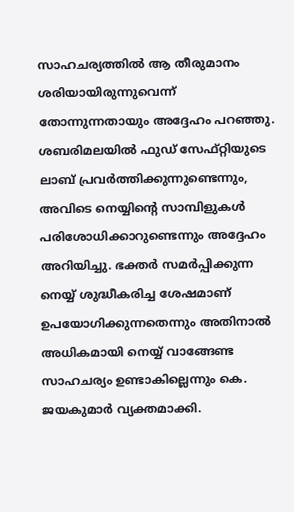സാഹചര്യത്തിൽ ആ തീരുമാനം ശരിയായിരുന്നുവെന്ന് തോന്നുന്നതായും അദ്ദേഹം പറഞ്ഞു.
ശബരിമലയിൽ ഫുഡ് സേഫ്റ്റിയുടെ ലാബ് പ്രവർത്തിക്കുന്നുണ്ടെന്നും, അവിടെ നെയ്യിന്റെ സാമ്പിളുകൾ പരിശോധിക്കാറുണ്ടെന്നും അദ്ദേഹം അറിയിച്ചു. ഭക്തർ സമർപ്പിക്കുന്ന നെയ്യ് ശുദ്ധീകരിച്ച ശേഷമാണ് ഉപയോഗിക്കുന്നതെന്നും അതിനാൽ അധികമായി നെയ്യ് വാങ്ങേണ്ട സാഹചര്യം ഉണ്ടാകില്ലെന്നും കെ. ജയകുമാർ വ്യക്തമാക്കി.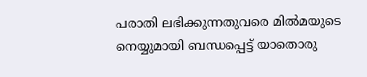പരാതി ലഭിക്കുന്നതുവരെ മിൽമയുടെ നെയ്യുമായി ബന്ധപ്പെട്ട് യാതൊരു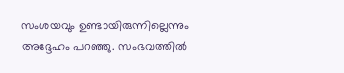സംശയവും ഉണ്ടായിരുന്നില്ലെന്നും അദ്ദേഹം പറഞ്ഞു. സംഭവത്തിൽ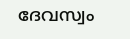ദേവസ്വം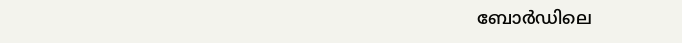ബോർഡിലെ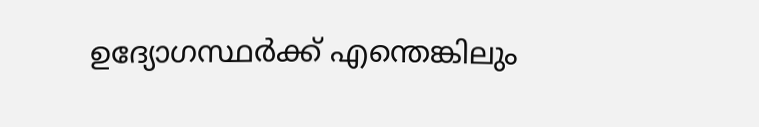ഉദ്യോഗസ്ഥർക്ക് എന്തെങ്കിലും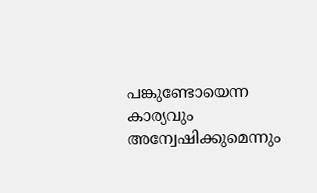പങ്കുണ്ടോയെന്ന കാര്യവും അന്വേഷിക്കുമെന്നും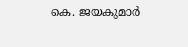കെ. ജയകുമാർ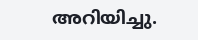അറിയിച്ചു.